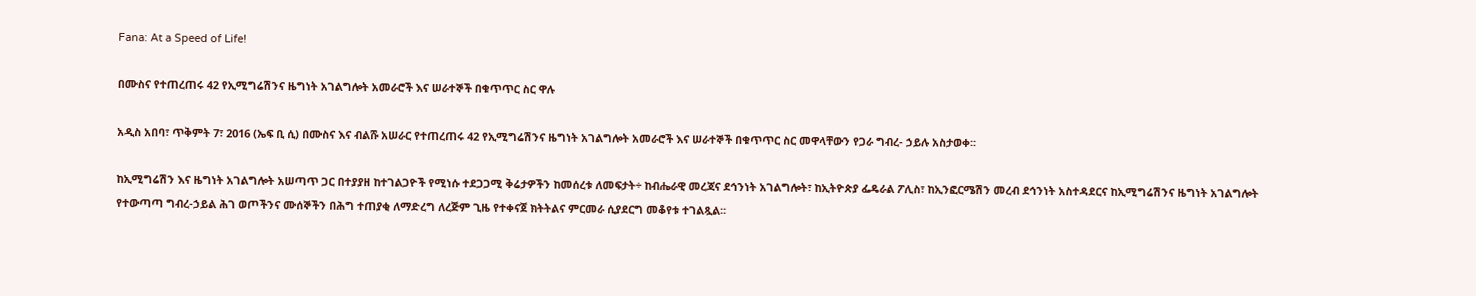Fana: At a Speed of Life!

በሙስና የተጠረጠሩ 42 የኢሚግሬሽንና ዜግነት አገልግሎት አመራሮች እና ሠራተኞች በቁጥጥር ስር ዋሉ

አዲስ አበባ፣ ጥቅምት 7፣ 2016 (ኤፍ ቢ ሲ) በሙስና እና ብልሹ አሠራር የተጠረጠሩ 42 የኢሚግሬሽንና ዜግነት አገልግሎት አመራሮች እና ሠራተኞች በቁጥጥር ስር መዋላቸውን የጋራ ግብረ- ኃይሉ አስታወቀ፡፡

ከኢሚግሬሽን እና ዜግነት አገልግሎት አሠጣጥ ጋር በተያያዘ ከተገልጋዮች የሚነሱ ተደጋጋሚ ቅሬታዎችን ከመሰረቱ ለመፍታት÷ ከብሔራዊ መረጃና ደኅንነት አገልግሎት፣ ከኢትዮጵያ ፌዴራል ፖሊስ፣ ከኢንፎርሜሽን መረብ ደኅንነት አስተዳደርና ከኢሚግሬሽንና ዜግነት አገልግሎት የተውጣጣ ግብረ-ኃይል ሕገ ወጦችንና ሙሰኞችን በሕግ ተጠያቂ ለማድረግ ለረጅም ጊዜ የተቀናጀ ክትትልና ምርመራ ሲያደርግ መቆየቱ ተገልጿል፡፡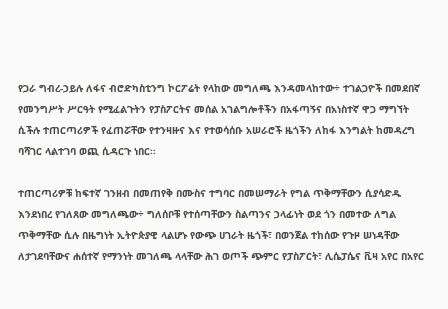የጋራ ግብረ-ኃይሉ ለፋና ብሮድካስቲንግ ኮርፖሬት የላከው መግለጫ እንዳመላከተው÷ ተገልጋዮች በመደበኛ የመንግሥት ሥርዓት የሚፈልጉትን የፓስፖርትና መሰል አገልግሎቶችን በአፋጣኝና በአነስተኛ ዋጋ ማግኘት ሲችሉ ተጠርጣሪዎች የፈጠሯቸው የተንዛዙና እና የተወሳሰቡ አሠራሮች ዜጎችን ለከፋ እንግልት ከመዳረግ ባሻገር ላልተገባ ወጪ ሲዳርጉ ነበር፡፡

ተጠርጣሪዎቹ ከፍተኛ ገንዘብ በመጠየቅ በሙስና ተግባር በመሠማራት የግል ጥቅማቸውን ሲያሳድዱ እንደነበረ የገለጸው መግለጫው÷ ግለሰቦቹ የተሰጣቸውን ስልጣንና ኃላፊነት ወደ ጎን በመተው ለግል ጥቅማቸው ሲሉ በዜግነት ኢትዮጵያዊ ላልሆኑ የውጭ ሀገራት ዜጎች፣ በወንጀል ተከሰው የጉዞ ሠነዳቸው ለታገደባቸውና ሐሰተኛ የማንነት መገለጫ ላላቸው ሕገ ወጦች ጭምር የፓስፖርት፣ ሊሴፓሴና ቪዛ አየር በአየር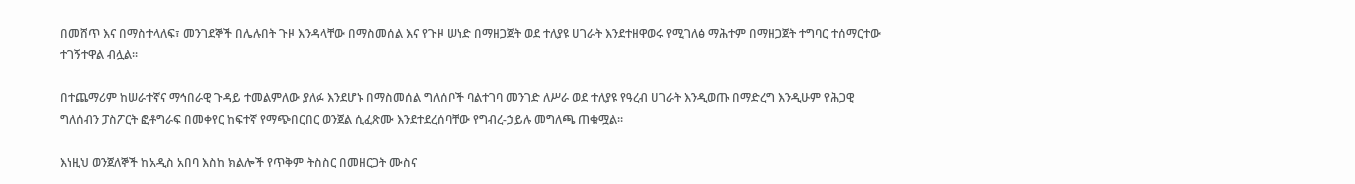በመሸጥ እና በማስተላለፍ፣ መንገደኞች በሌሉበት ጉዞ እንዳላቸው በማስመሰል እና የጉዞ ሠነድ በማዘጋጀት ወደ ተለያዩ ሀገራት እንደተዘዋወሩ የሚገለፅ ማሕተም በማዘጋጀት ተግባር ተሰማርተው ተገኝተዋል ብሏል፡፡

በተጨማሪም ከሠራተኛና ማኅበራዊ ጉዳይ ተመልምለው ያለፉ እንደሆኑ በማስመሰል ግለሰቦች ባልተገባ መንገድ ለሥራ ወደ ተለያዩ የዓረብ ሀገራት እንዲወጡ በማድረግ እንዲሁም የሕጋዊ ግለሰብን ፓስፖርት ፎቶግራፍ በመቀየር ከፍተኛ የማጭበርበር ወንጀል ሲፈጽሙ እንደተደረሰባቸው የግብረ-ኃይሉ መግለጫ ጠቁሟል።

እነዚህ ወንጀለኞች ከአዲስ አበባ እስከ ክልሎች የጥቅም ትስስር በመዘርጋት ሙስና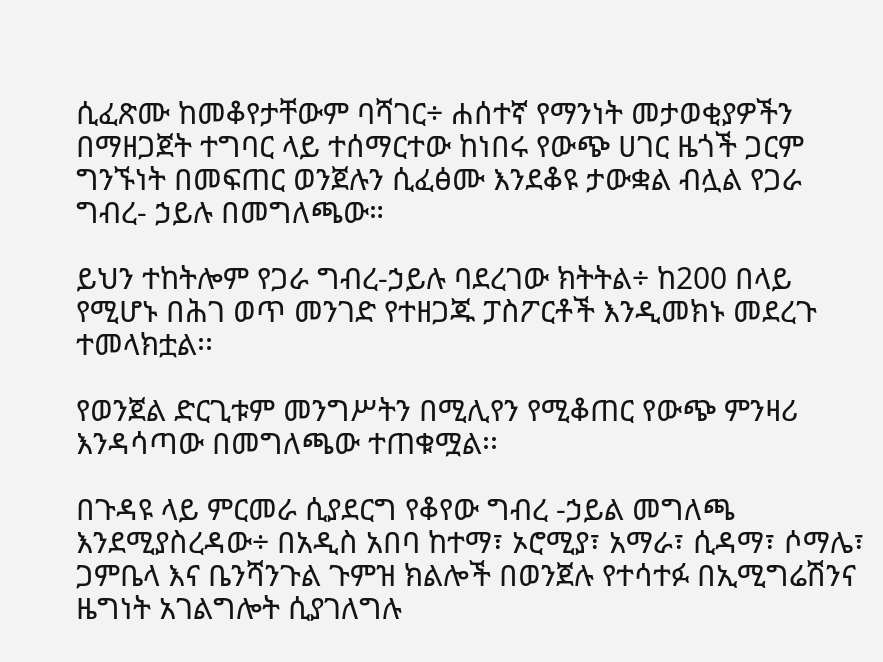ሲፈጽሙ ከመቆየታቸውም ባሻገር÷ ሐሰተኛ የማንነት መታወቂያዎችን በማዘጋጀት ተግባር ላይ ተሰማርተው ከነበሩ የውጭ ሀገር ዜጎች ጋርም ግንኙነት በመፍጠር ወንጀሉን ሲፈፅሙ እንደቆዩ ታውቋል ብሏል የጋራ ግብረ- ኃይሉ በመግለጫው።

ይህን ተከትሎም የጋራ ግብረ-ኃይሉ ባደረገው ክትትል÷ ከ200 በላይ የሚሆኑ በሕገ ወጥ መንገድ የተዘጋጁ ፓስፖርቶች እንዲመክኑ መደረጉ ተመላክቷል፡፡

የወንጀል ድርጊቱም መንግሥትን በሚሊየን የሚቆጠር የውጭ ምንዛሪ እንዳሳጣው በመግለጫው ተጠቁሟል፡፡

በጉዳዩ ላይ ምርመራ ሲያደርግ የቆየው ግብረ -ኃይል መግለጫ እንደሚያስረዳው÷ በአዲስ አበባ ከተማ፣ ኦሮሚያ፣ አማራ፣ ሲዳማ፣ ሶማሌ፣ ጋምቤላ እና ቤንሻንጉል ጉምዝ ክልሎች በወንጀሉ የተሳተፉ በኢሚግሬሽንና ዜግነት አገልግሎት ሲያገለግሉ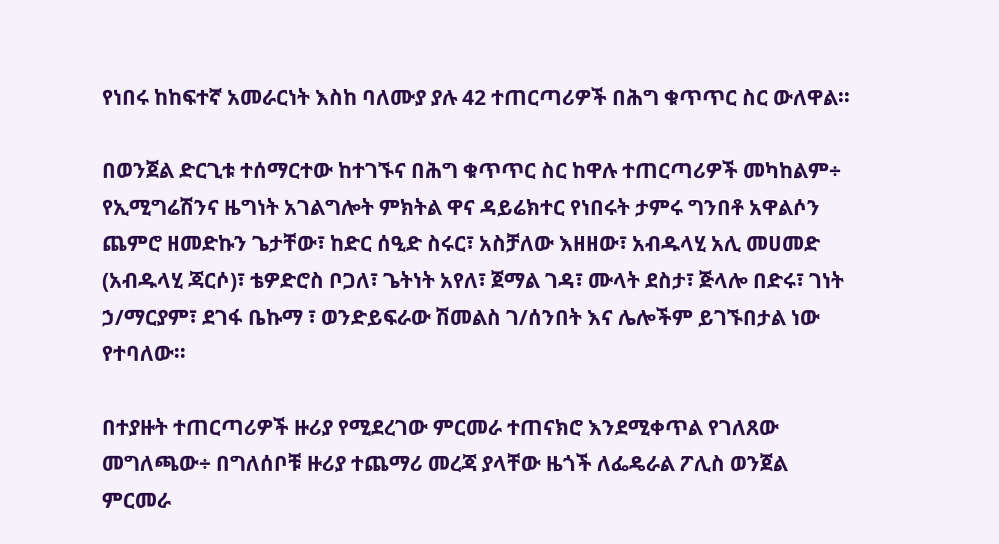የነበሩ ከከፍተኛ አመራርነት እስከ ባለሙያ ያሉ 42 ተጠርጣሪዎች በሕግ ቁጥጥር ስር ውለዋል፡፡

በወንጀል ድርጊቱ ተሰማርተው ከተገኙና በሕግ ቁጥጥር ስር ከዋሉ ተጠርጣሪዎች መካከልም÷ የኢሚግሬሽንና ዜግነት አገልግሎት ምክትል ዋና ዳይሬክተር የነበሩት ታምሩ ግንበቶ አዋልሶን ጨምሮ ዘመድኩን ጌታቸው፣ ከድር ሰዒድ ስሩር፣ አስቻለው እዘዘው፣ አብዱላሂ አሊ መሀመድ (አብዱላሂ ጃርሶ)፣ ቴዎድሮስ ቦጋለ፣ ጌትነት አየለ፣ ጀማል ገዳ፣ ሙላት ደስታ፣ ጅላሎ በድሩ፣ ገነት ኃ/ማርያም፣ ደገፋ ቤኩማ ፣ ወንድይፍራው ሽመልስ ገ/ሰንበት እና ሌሎችም ይገኙበታል ነው የተባለው፡፡

በተያዙት ተጠርጣሪዎች ዙሪያ የሚደረገው ምርመራ ተጠናክሮ እንደሚቀጥል የገለጸው መግለጫው÷ በግለሰቦቹ ዙሪያ ተጨማሪ መረጃ ያላቸው ዜጎች ለፌዴራል ፖሊስ ወንጀል ምርመራ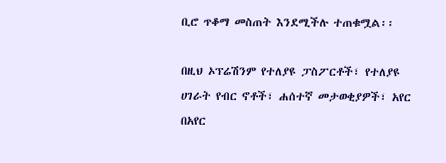ቢሮ ጥቆማ መስጠት እንደሚችሉ ተጠቁሟል፡፡

በዚህ ኦፕሬሽንም የተለያዩ ፓስፖርቶች፣ የተለያዩ ሀገራት የብር ኖቶች፣ ሐሰተኛ መታወቂያዎች፣ አየር በአየር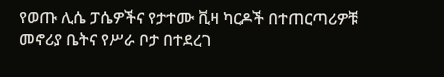የወጡ ሊሴ ፓሴዎችና የታተሙ ቪዛ ካርዶች በተጠርጣሪዎቹ መኖሪያ ቤትና የሥራ ቦታ በተደረገ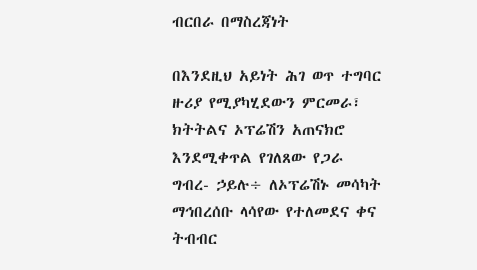ብርበራ በማስረጃነት

በእንደዚህ አይነት ሕገ ወጥ ተግባር ዙሪያ የሚያካሂደውን ምርመራ፣ ክትትልና ኦፕሬሽን አጠናክሮ እንደሚቀጥል የገለጸው የጋራ ግብረ- ኃይሉ÷ ለኦፕሬሽኑ መሳካት ማኅበረሰቡ ላሳየው የተለመደና ቀና ትብብር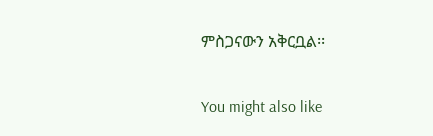ምስጋናውን አቅርቧል፡፡

You might also like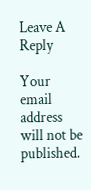Leave A Reply

Your email address will not be published.